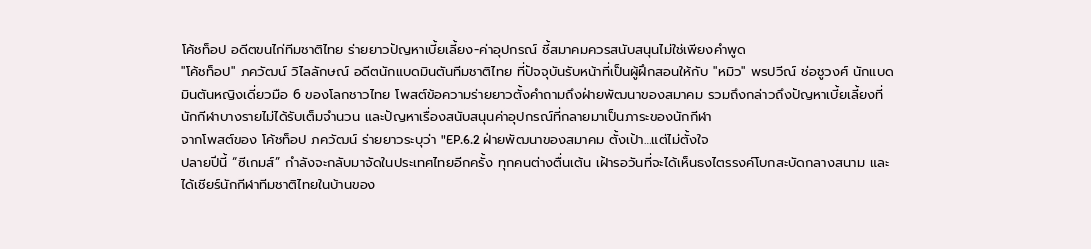โค้ชท็อป อดีตขนไก่ทีมชาติไทย ร่ายยาวปัญหาเบี้ยเลี้ยง-ค่าอุปกรณ์ ชี้สมาคมควรสนับสนุนไม่ใช่เพียงคำพูด
"โค้ชท็อป" ภควัฒน์ วิไลลักษณ์ อดีตนักแบดมินตันทีมชาติไทย ที่ปัจจุบันรับหน้าที่เป็นผู้ฝึกสอนให้กับ "หมิว" พรปวีณ์ ช่อชูวงศ์ นักแบดมินตันหญิงเดี่ยวมือ 6 ของโลกชาวไทย โพสต์ข้อความร่ายยาวตั้งคำถามถึงฝ่ายพัฒนาของสมาคม รวมถึงกล่าวถึงปัญหาเบี้ยเลี้ยงที่นักกีฬาบางรายไม่ได้รับเต็มจำนวน และปัญหาเรื่องสนับสนุนค่าอุปกรณ์ที่กลายมาเป็นภาระของนักกีฬา
จากโพสต์ของ โค้ชท็อป ภควัฒน์ ร่ายยาวระบุว่า "EP.6.2 ฝ่ายพัฒนาของสมาคม ตั้งเป้า…แต่ไม่ตั้งใจ
ปลายปีนี้ “ซีเกมส์” กำลังจะกลับมาจัดในประเทศไทยอีกครั้ง ทุกคนต่างตื่นเต้น เฝ้ารอวันที่จะได้เห็นธงไตรรงค์โบกสะบัดกลางสนาม และได้เชียร์นักกีฬาทีมชาติไทยในบ้านของ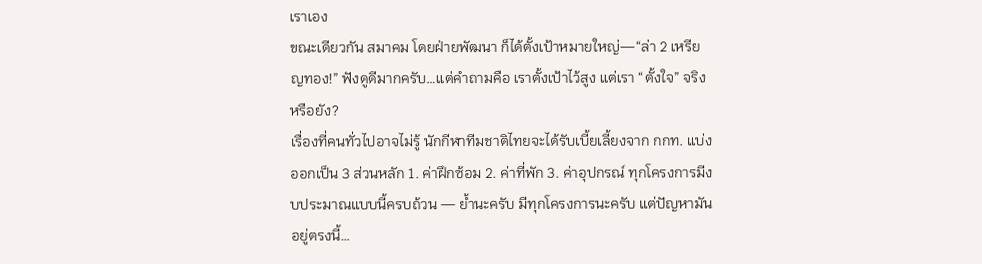เราเอง
ขณะเดียวกัน สมาคม โดยฝ่ายพัฒนา ก็ได้ตั้งเป้าหมายใหญ่—“ล่า 2 เหรียญทอง!” ฟังดูดีมากครับ…แต่คำถามคือ เราตั้งเป้าไว้สูง แต่เรา “ตั้งใจ” จริงหรือยัง?
เรื่องที่คนทั่วไปอาจไม่รู้ นักกีฬาทีมชาติไทยจะได้รับเบี้ยเลี้ยงจาก กกท. แบ่งออกเป็น 3 ส่วนหลัก 1. ค่าฝึกซ้อม 2. ค่าที่พัก 3. ค่าอุปกรณ์ ทุกโครงการมีงบประมาณแบบนี้ครบถ้วน — ย้ำนะครับ มีทุกโครงการนะครับ แต่ปัญหามันอยู่ตรงนี้…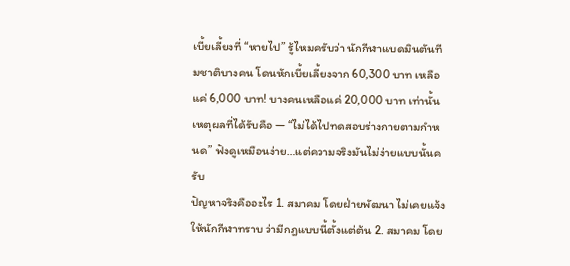เบี้ยเลี้ยงที่ “หายไป” รู้ไหมครับว่า นักกีฬาแบดมินตันทีมชาติบางคน โดนหักเบี้ยเลี้ยงจาก 60,300 บาท เหลือแค่ 6,000 บาท! บางคนเหลือแค่ 20,000 บาท เท่านั้น เหตุผลที่ได้รับคือ — “ไม่ได้ไปทดสอบร่างกายตามกำหนด” ฟังดูเหมือนง่าย…แต่ความจริงมันไม่ง่ายแบบนั้นครับ
ปัญหาจริงคืออะไร 1. สมาคม โดยฝ่ายพัฒนา ไม่เคยแจ้งให้นักกีฬาทราบ ว่ามีกฎแบบนี้ตั้งแต่ต้น 2. สมาคม โดย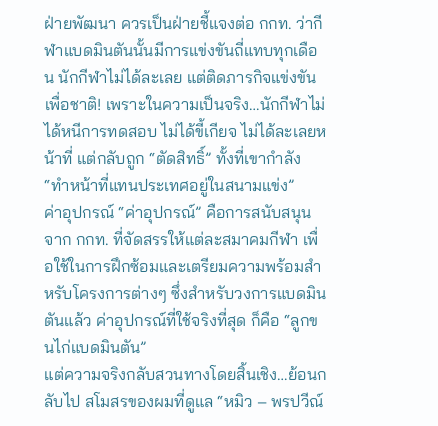ฝ่ายพัฒนา ควรเป็นฝ่ายชี้แจงต่อ กกท. ว่ากีฬาแบดมินตันนั้นมีการแข่งขันถี่แทบทุกเดือน นักกีฬาไม่ได้ละเลย แต่ติดภารกิจแข่งขันเพื่อชาติ! เพราะในความเป็นจริง…นักกีฬาไม่ได้หนีการทดสอบ ไม่ได้ขี้เกียจ ไม่ได้ละเลยหน้าที่ แต่กลับถูก “ตัดสิทธิ์” ทั้งที่เขากำลัง “ทำหน้าที่แทนประเทศอยู่ในสนามแข่ง”
ค่าอุปกรณ์ “ค่าอุปกรณ์” คือการสนับสนุนจาก กกท. ที่จัดสรรให้แต่ละสมาคมกีฬา เพื่อใช้ในการฝึกซ้อมและเตรียมความพร้อมสำหรับโครงการต่างๆ ซึ่งสำหรับวงการแบดมินตันแล้ว ค่าอุปกรณ์ที่ใช้จริงที่สุด ก็คือ “ลูกขนไก่แบดมินตัน”
แต่ความจริงกลับสวนทางโดยสิ้นเชิง…ย้อนกลับไป สโมสรของผมที่ดูแล “หมิว – พรปวีณ์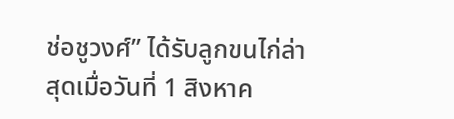ช่อชูวงศ์” ได้รับลูกขนไก่ล่าสุดเมื่อวันที่ 1 สิงหาค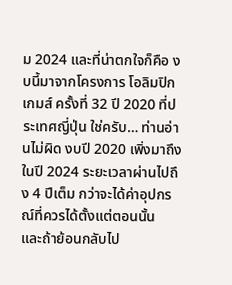ม 2024 และที่น่าตกใจก็คือ งบนี้มาจากโครงการ โอลิมปิกเกมส์ ครั้งที่ 32 ปี 2020 ที่ประเทศญี่ปุ่น ใช่ครับ… ท่านอ่านไม่ผิด งบปี 2020 เพิ่งมาถึงในปี 2024 ระยะเวลาผ่านไปถึง 4 ปีเต็ม กว่าจะได้ค่าอุปกรณ์ที่ควรได้ตั้งแต่ตอนนั้น
และถ้าย้อนกลับไป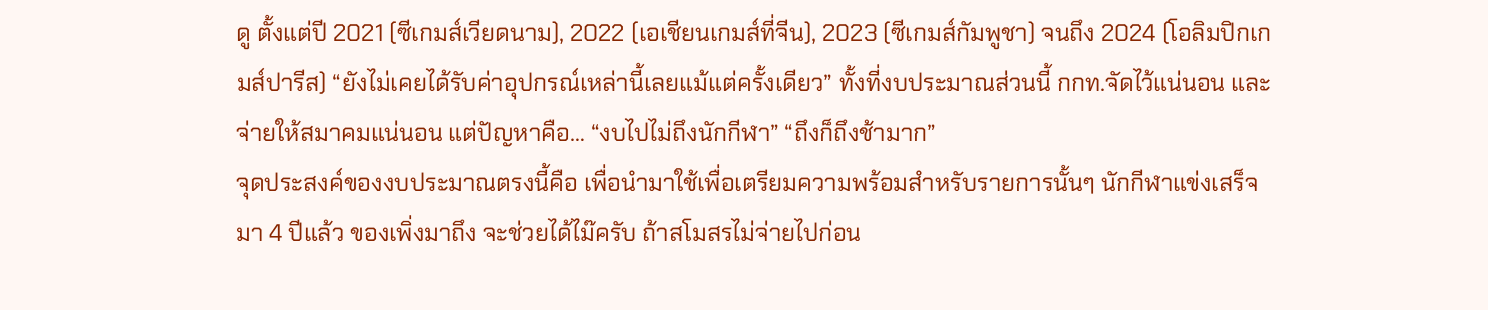ดู ตั้งแต่ปี 2021 (ซีเกมส์เวียดนาม), 2022 (เอเชียนเกมส์ที่จีน), 2023 (ซีเกมส์กัมพูชา) จนถึง 2024 (โอลิมปิกเกมส์ปารีส) “ยังไม่เคยได้รับค่าอุปกรณ์เหล่านี้เลยแม้แต่ครั้งเดียว” ทั้งที่งบประมาณส่วนนี้ กกท.จัดไว้แน่นอน และจ่ายให้สมาคมแน่นอน แต่ปัญหาคือ… “งบไปไม่ถึงนักกีฬา” “ถึงก็ถึงช้ามาก”
จุดประสงค์ของงบประมาณตรงนี้คือ เพื่อนำมาใช้เพื่อเตรียมความพร้อมสำหรับรายการนั้นๆ นักกีฬาแข่งเสร็จมา 4 ปีแล้ว ของเพิ่งมาถึง จะช่วยได้ไม๊ครับ ถ้าสโมสรไม่จ่ายไปก่อน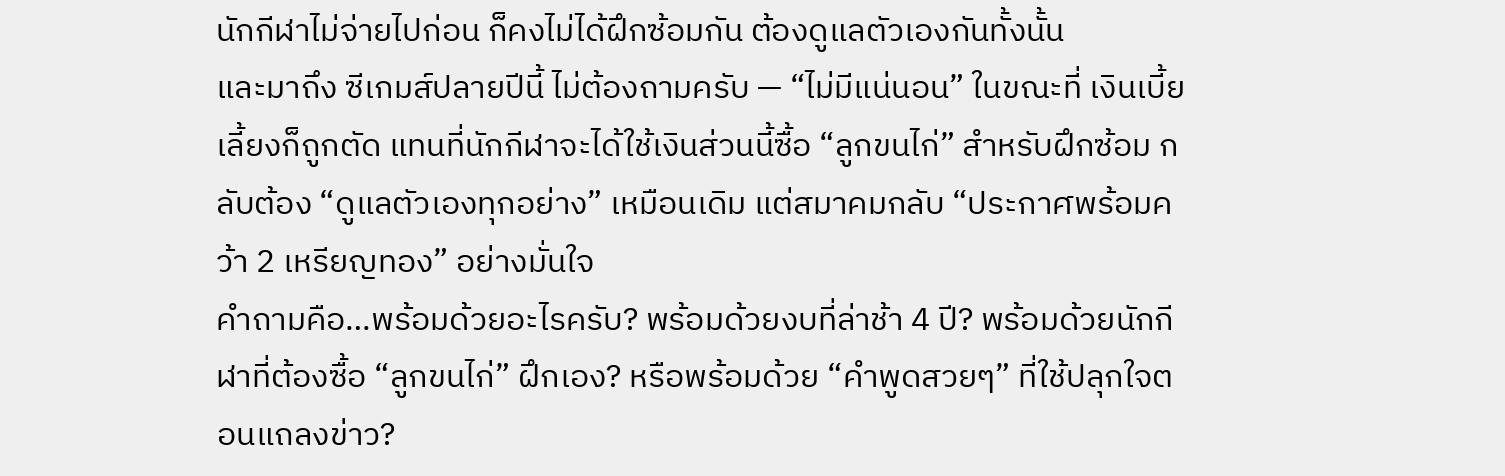นักกีฬาไม่จ่ายไปก่อน ก็คงไม่ได้ฝึกซ้อมกัน ต้องดูแลตัวเองกันทั้งนั้น
และมาถึง ซีเกมส์ปลายปีนี้ ไม่ต้องถามครับ — “ไม่มีแน่นอน” ในขณะที่ เงินเบี้ยเลี้ยงก็ถูกตัด แทนที่นักกีฬาจะได้ใช้เงินส่วนนี้ซื้อ “ลูกขนไก่” สำหรับฝึกซ้อม กลับต้อง “ดูแลตัวเองทุกอย่าง” เหมือนเดิม แต่สมาคมกลับ “ประกาศพร้อมคว้า 2 เหรียญทอง” อย่างมั่นใจ
คำถามคือ…พร้อมด้วยอะไรครับ? พร้อมด้วยงบที่ล่าช้า 4 ปี? พร้อมด้วยนักกีฬาที่ต้องซื้อ “ลูกขนไก่” ฝึกเอง? หรือพร้อมด้วย “คำพูดสวยๆ” ที่ใช้ปลุกใจตอนแถลงข่าว?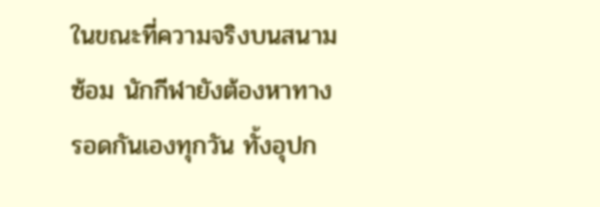ในขณะที่ความจริงบนสนามซ้อม นักกีฬายังต้องหาทางรอดกันเองทุกวัน ทั้งอุปก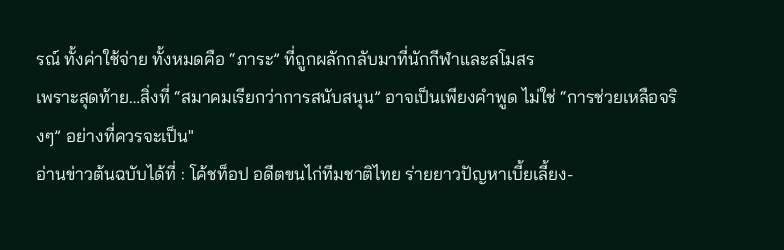รณ์ ทั้งค่าใช้จ่าย ทั้งหมดคือ “ภาระ” ที่ถูกผลักกลับมาที่นักกีฬาและสโมสร
เพราะสุดท้าย…สิ่งที่ “สมาคมเรียกว่าการสนับสนุน” อาจเป็นเพียงคำพูด ไม่ใช่ “การช่วยเหลือจริงๆ” อย่างที่ควรจะเป็น"
อ่านข่าวต้นฉบับได้ที่ : โค้ชท็อป อดีตขนไก่ทีมชาติไทย ร่ายยาวปัญหาเบี้ยเลี้ยง-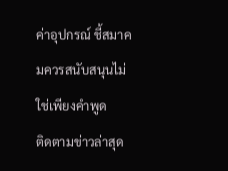ค่าอุปกรณ์ ชี้สมาคมควรสนับสนุนไม่ใช่เพียงคำพูด
ติดตามข่าวล่าสุด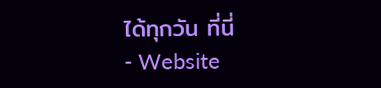ได้ทุกวัน ที่นี่
- Website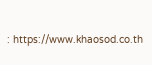: https://www.khaosod.co.th